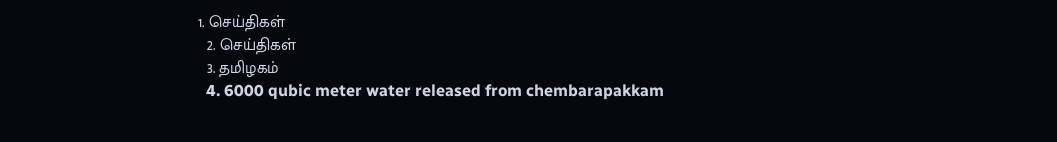1. செய்திகள்
  2. செய்திகள்
  3. த‌மிழக‌ம்
  4. 6000 qubic meter water released from chembarapakkam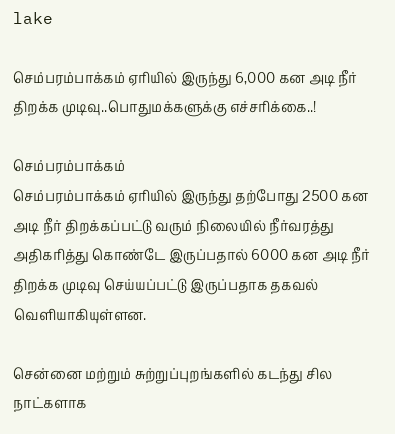lake

செம்பரம்பாக்கம் ஏரியில் இருந்து 6,000 கன அடி நீர் திறக்க முடிவு..பொதுமக்களுக்கு எச்சரிக்கை..!

செம்பரம்பாக்கம்
செம்பரம்பாக்கம் ஏரியில் இருந்து தற்போது 2500 கன அடி நீர் திறக்கப்பட்டு வரும் நிலையில் நீர்வரத்து அதிகரித்து கொண்டே இருப்பதால் 6000 கன அடி நீர் திறக்க முடிவு செய்யப்பட்டு இருப்பதாக தகவல் வெளியாகியுள்ளன.

சென்னை மற்றும் சுற்றுப்புறங்களில் கடந்து சில நாட்களாக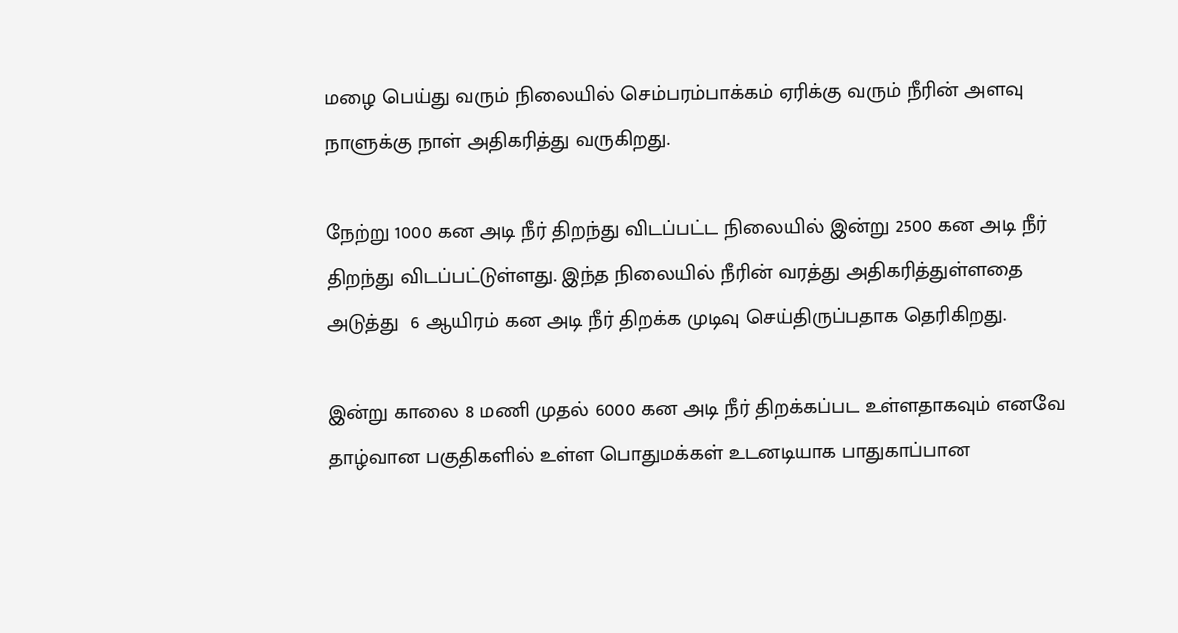மழை பெய்து வரும் நிலையில் செம்பரம்பாக்கம் ஏரிக்கு வரும் நீரின் அளவு நாளுக்கு நாள் அதிகரித்து வருகிறது.

நேற்று 1000 கன அடி நீர் திறந்து விடப்பட்ட நிலையில் இன்று 2500 கன அடி நீர் திறந்து விடப்பட்டுள்ளது. இந்த நிலையில் நீரின் வரத்து அதிகரித்துள்ளதை அடுத்து  6 ஆயிரம் கன அடி நீர் திறக்க முடிவு செய்திருப்பதாக தெரிகிறது.

இன்று காலை 8 மணி முதல் 6000 கன அடி நீர் திறக்கப்பட உள்ளதாகவும் எனவே  தாழ்வான பகுதிகளில் உள்ள பொதுமக்கள் உடனடியாக பாதுகாப்பான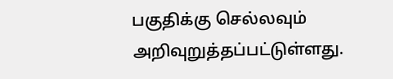பகுதிக்கு செல்லவும் அறிவுறுத்தப்பட்டுள்ளது.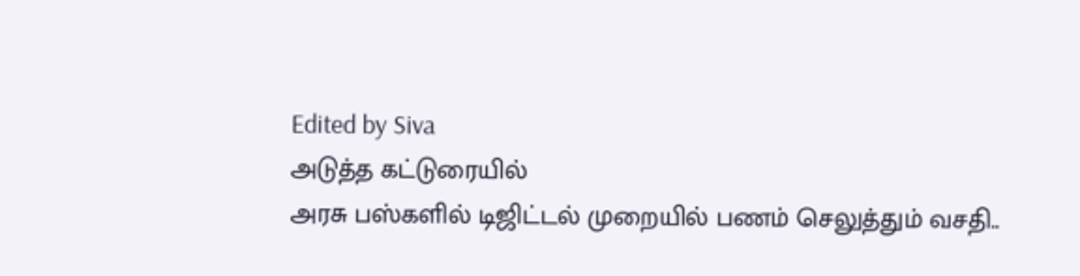Edited by Siva
அடுத்த கட்டுரையில்
அரசு பஸ்களில் டிஜிட்டல் முறையில் பணம் செலுத்தும் வசதி..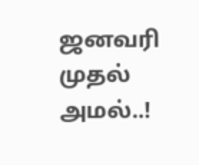ஜனவரி முதல் அமல்..!